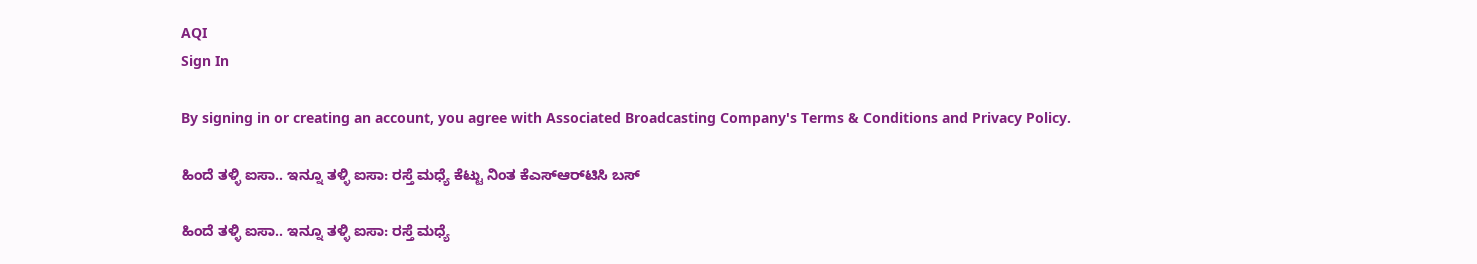AQI
Sign In

By signing in or creating an account, you agree with Associated Broadcasting Company's Terms & Conditions and Privacy Policy.

ಹಿಂದೆ ತಳ್ಳಿ ಐಸಾ.. ಇನ್ನೂ ತಳ್ಳಿ ಐಸಾ: ರಸ್ತೆ ಮಧ್ಯೆ ಕೆಟ್ಟು ನಿಂತ ಕೆಎಸ್‌ಆರ್‌ಟಿಸಿ ಬಸ್

ಹಿಂದೆ ತಳ್ಳಿ ಐಸಾ.. ಇನ್ನೂ ತಳ್ಳಿ ಐಸಾ: ರಸ್ತೆ ಮಧ್ಯೆ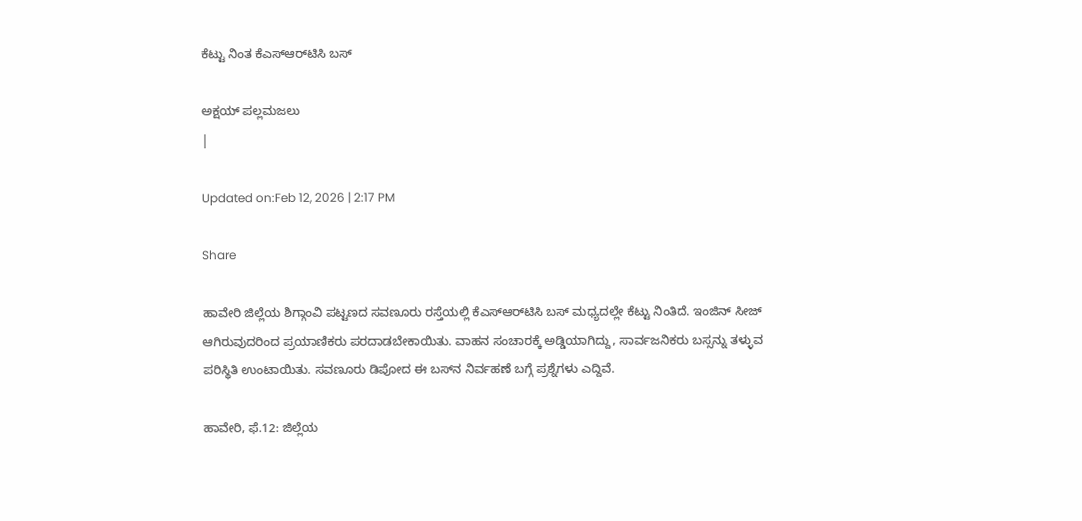ಕೆಟ್ಟು ನಿಂತ ಕೆಎಸ್‌ಆರ್‌ಟಿಸಿ ಬಸ್

ಅಕ್ಷಯ್ ಪಲ್ಲಮಜಲು
|

Updated on:Feb 12, 2026 | 2:17 PM

Share

ಹಾವೇರಿ ಜಿಲ್ಲೆಯ ಶಿಗ್ಗಾಂವಿ ಪಟ್ಟಣದ ಸವಣೂರು ರಸ್ತೆಯಲ್ಲಿ ಕೆಎಸ್‌ಆರ್‌ಟಿಸಿ ಬಸ್ ಮಧ್ಯದಲ್ಲೇ ಕೆಟ್ಟು ನಿಂತಿದೆ. ಇಂಜಿನ್ ಸೀಜ್ ಆಗಿರುವುದರಿಂದ ಪ್ರಯಾಣಿಕರು ಪರದಾಡಬೇಕಾಯಿತು. ವಾಹನ ಸಂಚಾರಕ್ಕೆ ಅಡ್ಡಿಯಾಗಿದ್ದು, ಸಾರ್ವಜನಿಕರು ಬಸ್ಸನ್ನು ತಳ್ಳುವ ಪರಿಸ್ಥಿತಿ ಉಂಟಾಯಿತು. ಸವಣೂರು ಡಿಪೋದ ಈ ಬಸ್‌ನ ನಿರ್ವಹಣೆ ಬಗ್ಗೆ ಪ್ರಶ್ನೆಗಳು ಎದ್ದಿವೆ.

ಹಾವೇರಿ, ಫೆ.12: ಜಿಲ್ಲೆಯ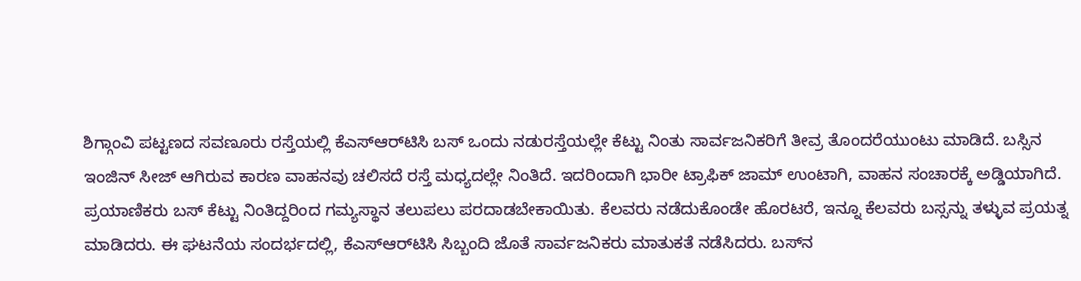ಶಿಗ್ಗಾಂವಿ ಪಟ್ಟಣದ ಸವಣೂರು ರಸ್ತೆಯಲ್ಲಿ ಕೆಎಸ್‌ಆರ್‌ಟಿಸಿ ಬಸ್ ಒಂದು ನಡುರಸ್ತೆಯಲ್ಲೇ ಕೆಟ್ಟು ನಿಂತು ಸಾರ್ವಜನಿಕರಿಗೆ ತೀವ್ರ ತೊಂದರೆಯುಂಟು ಮಾಡಿದೆ. ಬಸ್ಸಿನ ಇಂಜಿನ್ ಸೀಜ್ ಆಗಿರುವ ಕಾರಣ ವಾಹನವು ಚಲಿಸದೆ ರಸ್ತೆ ಮಧ್ಯದಲ್ಲೇ ನಿಂತಿದೆ. ಇದರಿಂದಾಗಿ ಭಾರೀ ಟ್ರಾಫಿಕ್ ಜಾಮ್ ಉಂಟಾಗಿ, ವಾಹನ ಸಂಚಾರಕ್ಕೆ ಅಡ್ಡಿಯಾಗಿದೆ. ಪ್ರಯಾಣಿಕರು ಬಸ್ ಕೆಟ್ಟು ನಿಂತಿದ್ದರಿಂದ ಗಮ್ಯಸ್ಥಾನ ತಲುಪಲು ಪರದಾಡಬೇಕಾಯಿತು. ಕೆಲವರು ನಡೆದುಕೊಂಡೇ ಹೊರಟರೆ, ಇನ್ನೂ ಕೆಲವರು ಬಸ್ಸನ್ನು ತಳ್ಳುವ ಪ್ರಯತ್ನ ಮಾಡಿದರು. ಈ ಘಟನೆಯ ಸಂದರ್ಭದಲ್ಲಿ, ಕೆಎಸ್‌ಆರ್‌ಟಿಸಿ ಸಿಬ್ಬಂದಿ ಜೊತೆ ಸಾರ್ವಜನಿಕರು ಮಾತುಕತೆ ನಡೆಸಿದರು. ಬಸ್‌ನ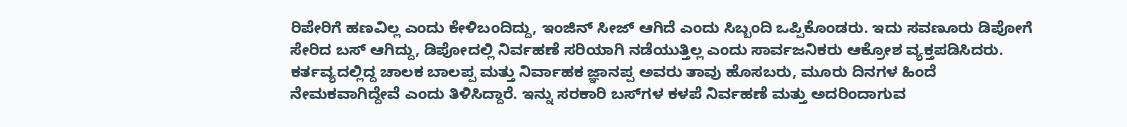ರಿಪೇರಿಗೆ ಹಣವಿಲ್ಲ ಎಂದು ಕೇಳಿಬಂದಿದ್ದು, ಇಂಜಿನ್ ಸೀಜ್ ಆಗಿದೆ ಎಂದು ಸಿಬ್ಬಂದಿ ಒಪ್ಪಿಕೊಂಡರು. ಇದು ಸವಣೂರು ಡಿಪೋಗೆ ಸೇರಿದ ಬಸ್ ಆಗಿದ್ದು, ಡಿಪೋದಲ್ಲಿ ನಿರ್ವಹಣೆ ಸರಿಯಾಗಿ ನಡೆಯುತ್ತಿಲ್ಲ ಎಂದು ಸಾರ್ವಜನಿಕರು ಆಕ್ರೋಶ ವ್ಯಕ್ತಪಡಿಸಿದರು. ಕರ್ತವ್ಯದಲ್ಲಿದ್ದ ಚಾಲಕ ಬಾಲಪ್ಪ ಮತ್ತು ನಿರ್ವಾಹಕ ಜ್ಞಾನಪ್ಪ ಅವರು ತಾವು ಹೊಸಬರು, ಮೂರು ದಿನಗಳ ಹಿಂದೆ ನೇಮಕವಾಗಿದ್ದೇವೆ ಎಂದು ತಿಳಿಸಿದ್ದಾರೆ. ಇನ್ನು ಸರಕಾರಿ ಬಸ್‌ಗಳ ಕಳಪೆ ನಿರ್ವಹಣೆ ಮತ್ತು ಅದರಿಂದಾಗುವ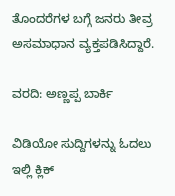ತೊಂದರೆಗಳ ಬಗ್ಗೆ ಜನರು ತೀವ್ರ ಅಸಮಾಧಾನ ವ್ಯಕ್ತಪಡಿಸಿದ್ದಾರೆ.

ವರದಿ: ಅಣ್ಣಪ್ಪ ಬಾರ್ಕಿ

ವಿಡಿಯೋ ಸುದ್ದಿಗಳನ್ನು ಓದಲು ಇಲ್ಲಿ ಕ್ಲಿಕ್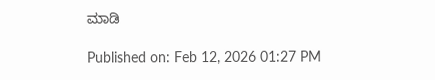ಮಾಡಿ

Published on: Feb 12, 2026 01:27 PM